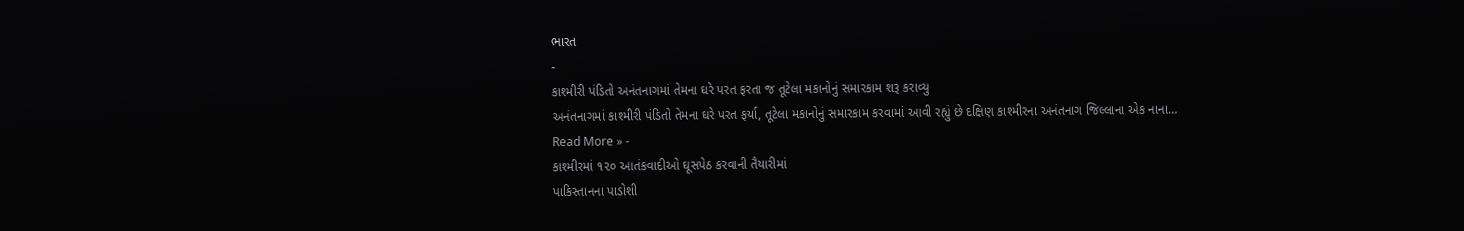ભારત
-
કાશ્મીરી પંડિતો અનંતનાગમાં તેમના ઘરે પરત ફરતા જ તૂટેલા મકાનોનું સમારકામ શરૂ કરાવ્યુ
અનંતનાગમાં કાશ્મીરી પંડિતો તેમના ઘરે પરત ફર્યા, તૂટેલા મકાનોનું સમારકામ કરવામાં આવી રહ્યું છે દક્ષિણ કાશ્મીરના અનંતનાગ જિલ્લાના એક નાના…
Read More » -
કાશ્મીરમાં ૧૨૦ આતંકવાદીઓ ઘૂસપેઠ કરવાની તૈયારીમાં
પાકિસ્તાનના પાડોશી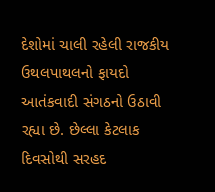દેશોમાં ચાલી રહેલી રાજકીય ઉથલપાથલનો ફાયદો આતંકવાદી સંગઠનો ઉઠાવી રહ્યા છે. છેલ્લા કેટલાક દિવસોથી સરહદ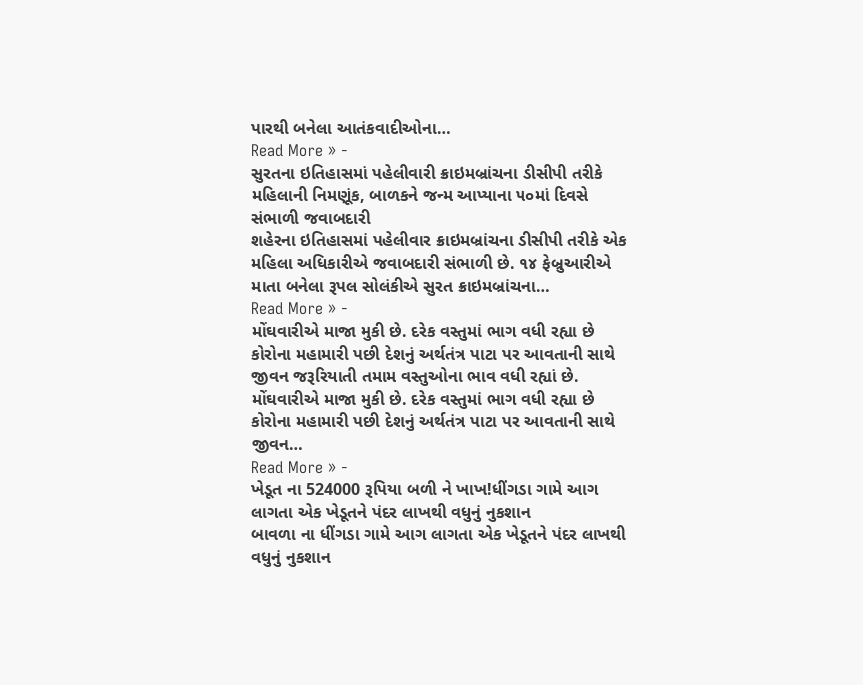પારથી બનેલા આતંકવાદીઓના…
Read More » -
સુરતના ઇતિહાસમાં પહેલીવારી ક્રાઇમબ્રાંચના ડીસીપી તરીકે મહિલાની નિમણૂંક, બાળકને જન્મ આપ્યાના ૫૦માં દિવસે સંભાળી જવાબદારી
શહેરના ઇતિહાસમાં પહેલીવાર ક્રાઇમબ્રાંચના ડીસીપી તરીકે એક મહિલા અધિકારીએ જવાબદારી સંભાળી છે. ૧૪ ફેબ્રુઆરીએ માતા બનેલા રૂપલ સોલંકીએ સુરત ક્રાઇમબ્રાંચના…
Read More » -
મોંઘવારીએ માજા મુકી છે. દરેક વસ્તુમાં ભાગ વધી રહ્યા છે કોરોના મહામારી પછી દેશનું અર્થતંત્ર પાટા પર આવતાની સાથે જીવન જરૂરિયાતી તમામ વસ્તુઓના ભાવ વધી રહ્યાં છે.
મોંઘવારીએ માજા મુકી છે. દરેક વસ્તુમાં ભાગ વધી રહ્યા છે કોરોના મહામારી પછી દેશનું અર્થતંત્ર પાટા પર આવતાની સાથે જીવન…
Read More » -
ખેડૂત ના 524000 રૂપિયા બળી ને ખાખ!ધીંગડા ગામે આગ લાગતા એક ખેડૂતને પંદર લાખથી વધુનું નુકશાન
બાવળા ના ધીંગડા ગામે આગ લાગતા એક ખેડૂતને પંદર લાખથી વધુનું નુકશાન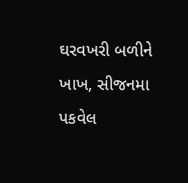ઘરવખરી બળીને ખાખ, સીજનમા પકવેલ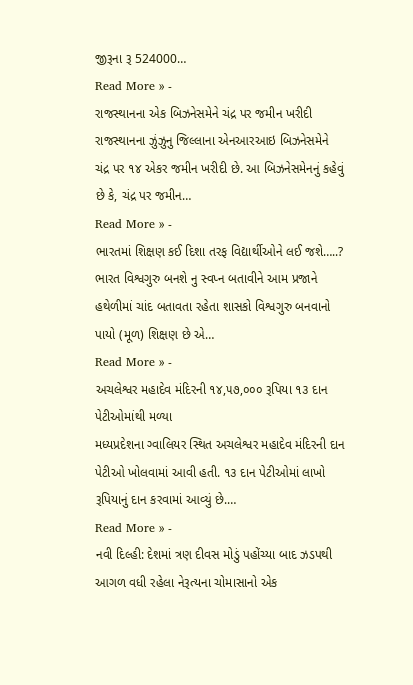જીરૂના રૂ 524000…
Read More » -
રાજસ્થાનના એક બિઝનેસમેને ચંદ્ર પર જમીન ખરીદી
રાજસ્થાનના ઝુંઝુનુ જિલ્લાના એનઆરઆઇ બિઝનેસમેને ચંદ્ર પર ૧૪ એકર જમીન ખરીદી છે. આ બિઝનેસમેનનું કહેવું છે કે, ચંદ્ર પર જમીન…
Read More » -
ભારતમાં શિક્ષણ કઈ દિશા તરફ વિદ્યાર્થીઓને લઈ જશે…..?
ભારત વિશ્વગુરુ બનશે નુ સ્વપ્ન બતાવીને આમ પ્રજાને હથેળીમાં ચાંદ બતાવતા રહેતા શાસકો વિશ્વગુરુ બનવાનો પાયો (મૂળ) શિક્ષણ છે એ…
Read More » -
અચલેશ્વર મહાદેવ મંદિરની ૧૪,૫૭,૦૦૦ રૂપિયા ૧૩ દાન પેટીઓમાંથી મળ્યા
મધ્યપ્રદેશના ગ્વાલિયર સ્થિત અચલેશ્વર મહાદેવ મંદિરની દાન પેટીઓ ખોલવામાં આવી હતી. ૧૩ દાન પેટીઓમાં લાખો રૂપિયાનું દાન કરવામાં આવ્યું છે.…
Read More » -
નવી દિલ્હી: દેશમાં ત્રણ દીવસ મોડું પહોંચ્યા બાદ ઝડપથી આગળ વધી રહેલા નેરૂત્યના ચોમાસાનો એક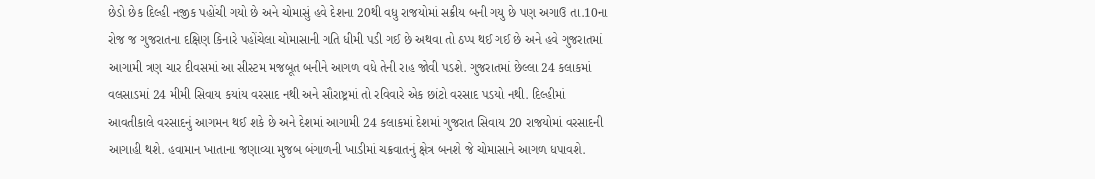છેડો છેક દિલ્હી નજીક પહોંચી ગયો છે અને ચોમાસું હવે દેશના 20થી વધુ રાજયોમાં સક્રીય બની ગયુ છે પણ અગાઉ તા.10ના રોજ જ ગુજરાતના દક્ષિણ કિનારે પહોંચેલા ચોમાસાની ગતિ ધીમી પડી ગઈ છે અથવા તો ઠપ્પ થઈ ગઈ છે અને હવે ગુજરાતમાં આગામી ત્રણ ચાર દીવસમાં આ સીસ્ટમ મજબૂત બનીને આગળ વધે તેની રાહ જોવી પડશે. ગુજરાતમાં છેલ્લા 24 કલાકમાં વલસાડમાં 24 મીમી સિવાય કયાંય વરસાદ નથી અને સૌરાષ્ટ્રમાં તો રવિવારે એક છાંટો વરસાદ પડયો નથી. દિલ્હીમાં આવતીકાલે વરસાદનું આગમન થઈ શકે છે અને દેશમાં આગામી 24 કલાકમાં દેશમાં ગુજરાત સિવાય 20 રાજયોમાં વરસાદની આગાહી થશે. હવામાન ખાતાના જણાવ્યા મુજબ બંગાળની ખાડીમાં ચક્રવાતનું ક્ષેત્ર બનશે જે ચોમાસાને આગળ ધપાવશે.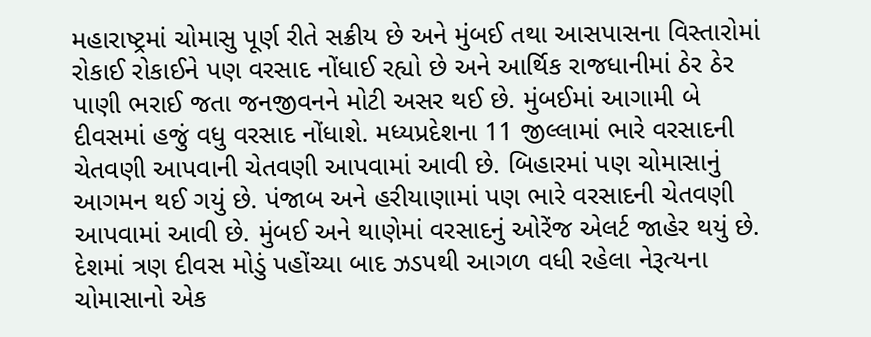મહારાષ્ટ્રમાં ચોમાસુ પૂર્ણ રીતે સક્રીય છે અને મુંબઈ તથા આસપાસના વિસ્તારોમાં રોકાઈ રોકાઈને પણ વરસાદ નોંધાઈ રહ્યો છે અને આર્થિક રાજધાનીમાં ઠેર ઠેર પાણી ભરાઈ જતા જનજીવનને મોટી અસર થઈ છે. મુંબઈમાં આગામી બે દીવસમાં હજું વધુ વરસાદ નોંધાશે. મધ્યપ્રદેશના 11 જીલ્લામાં ભારે વરસાદની ચેતવણી આપવાની ચેતવણી આપવામાં આવી છે. બિહારમાં પણ ચોમાસાનું આગમન થઈ ગયું છે. પંજાબ અને હરીયાણામાં પણ ભારે વરસાદની ચેતવણી આપવામાં આવી છે. મુંબઈ અને થાણેમાં વરસાદનું ઓરેંજ એલર્ટ જાહેર થયું છે.
દેશમાં ત્રણ દીવસ મોડું પહોંચ્યા બાદ ઝડપથી આગળ વધી રહેલા નેરૂત્યના ચોમાસાનો એક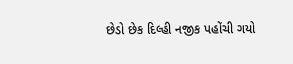છેડો છેક દિલ્હી નજીક પહોંચી ગયો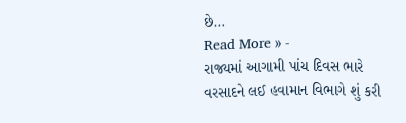છે…
Read More » -
રાજ્યમાં આગામી પાંચ દિવસ ભારે વરસાદને લઈ હવામાન વિભાગે શું કરી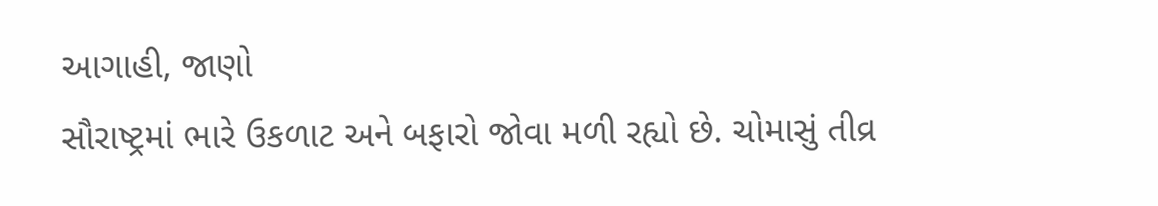આગાહી, જાણો
સૌરાષ્ટ્રમાં ભારે ઉકળાટ અને બફારો જોવા મળી રહ્યો છે. ચોમાસું તીવ્ર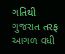ગતિથી ગુજરાત તરફ આગળ વધી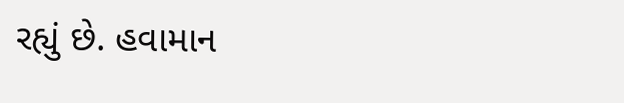રહ્યું છે. હવામાન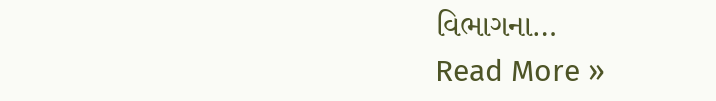વિભાગના…
Read More »